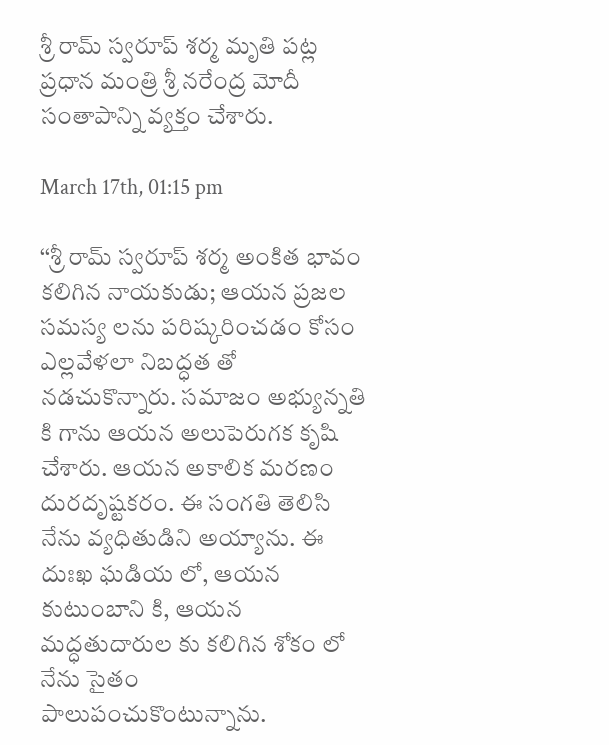శ్రీ రామ్ స్వరూప్ శ‌ర్మ మృతి ప‌ట్ల‌ ప్ర‌ధాన మంత్రి శ్రీ న‌రేంద్ర మోదీ సంతాపాన్ని వ్య‌క్తం చేశారు.

March 17th, 01:15 pm

‘‘శ్రీ రామ్ స్వరూప్ శ‌ర్మ అంకిత భావం కలిగిన నాయ‌కుడు; ఆయన ప్ర‌జ‌ల స‌మ‌స్య‌ లను ప‌రిష్క‌రించ‌డం కోసం ఎల్ల‌వేళ‌లా నిబ‌ద్ధ‌త తో న‌డచుకొన్నారు. స‌మాజం అభ్యున్న‌తి కి గాను ఆయ‌న అలుపెరుగ‌క కృషి చేశారు. ఆయ‌న అకాలిక మ‌ర‌ణం దుర‌దృష్ట‌క‌రం. ఈ సంగ‌తి తెలిసి నేను వ్యధితుడిని అయ్యాను. ఈ దుఃఖ ఘ‌డియ లో, ఆయ‌న కుటుంబాని కి, ఆయ‌న మ‌ద్ధ‌తుదారుల కు క‌లిగిన శోకం లో నేను సైతం పాలుపంచుకొంటున్నాను.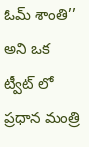ఓమ్ శాంతి’’ అని ఒక ట్వీట్ లో ప్ర‌ధాన మంత్రి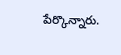పేర్కొన్నారు.